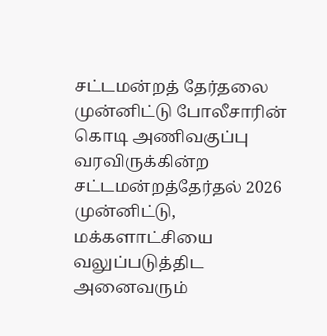சட்டமன்றத் தேர்தலை முன்னிட்டு போலீசாரின் கொடி அணிவகுப்பு
வரவிருக்கின்ற சட்டமன்றத்தேர்தல் 2026 முன்னிட்டு, மக்களாட்சியை வலுப்படுத்திட அனைவரும்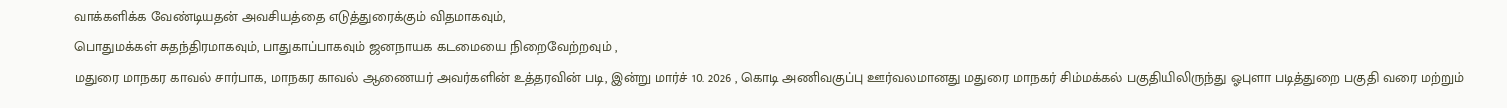வாக்களிக்க வேண்டியதன் அவசியத்தை எடுத்துரைக்கும் விதமாகவும்,
பொதுமக்கள் சுதந்திரமாகவும், பாதுகாப்பாகவும் ஜனநாயக கடமையை நிறைவேற்றவும் ,
மதுரை மாநகர காவல் சார்பாக, மாநகர காவல் ஆணையர் அவர்களின் உத்தரவின் படி, இன்று மார்ச் 10. 2026 , கொடி அணிவகுப்பு ஊர்வலமானது மதுரை மாநகர் சிம்மக்கல் பகுதியிலிருந்து ஓபுளா படித்துறை பகுதி வரை மற்றும்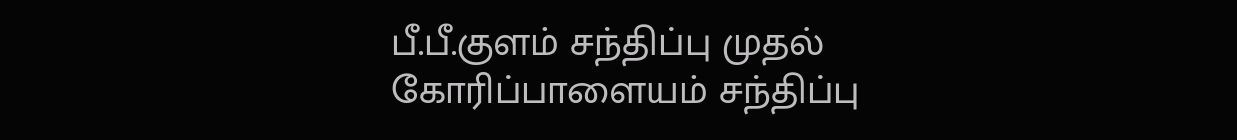பீ.பீ.குளம் சந்திப்பு முதல் கோரிப்பாளையம் சந்திப்பு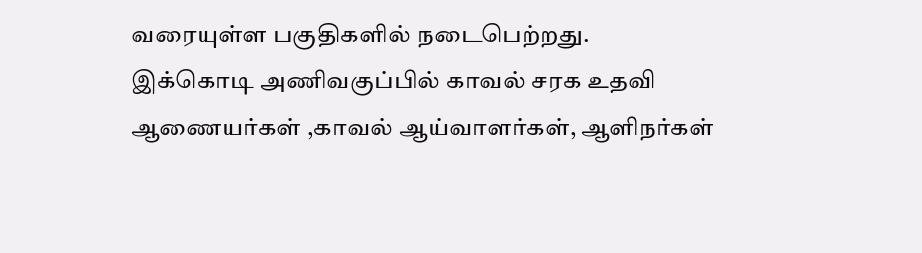வரையுள்ள பகுதிகளில் நடைபெற்றது. இக்கொடி அணிவகுப்பில் காவல் சரக உதவி ஆணையர்கள் ,காவல் ஆய்வாளர்கள், ஆளிநர்கள்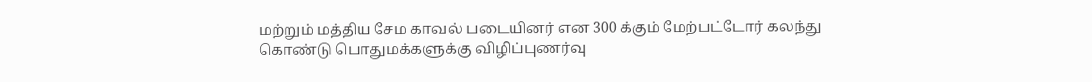மற்றும் மத்திய சேம காவல் படையினர் என 300 க்கும் மேற்பட்டோர் கலந்து கொண்டு பொதுமக்களுக்கு விழிப்புணர்வு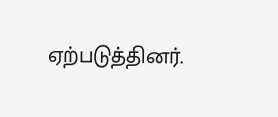ஏற்படுத்தினர்.